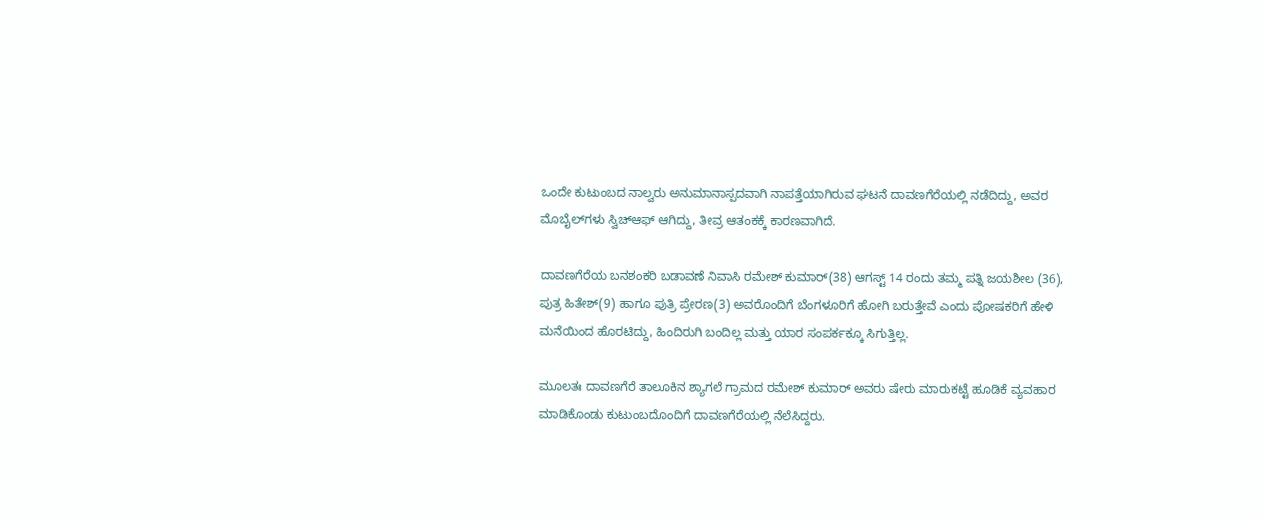ಒಂದೇ ಕುಟುಂಬದ ನಾಲ್ವರು ಅನುಮಾನಾಸ್ಪದವಾಗಿ ನಾಪತ್ತೆಯಾಗಿರುವ ಘಟನೆ ದಾವಣಗೆರೆಯಲ್ಲಿ ನಡೆದಿದ್ದು, ಅವರ ಮೊಬೈಲ್‌ಗಳು ಸ್ವಿಚ್‌ಆಫ್ ಆಗಿದ್ದು, ತೀವ್ರ ಆತಂಕಕ್ಕೆ ಕಾರಣವಾಗಿದೆ.

ದಾವಣಗೆರೆಯ ಬನಶಂಕರಿ ಬಡಾವಣೆ ನಿವಾಸಿ ರಮೇಶ್ ಕುಮಾರ್(38) ಆಗಸ್ಟ್ 14 ರಂದು ತಮ್ಮ ಪತ್ನಿ ಜಯಶೀಲ (36), ಪುತ್ರ ಹಿತೇಶ್(9) ಹಾಗೂ ಪುತ್ರಿ ಪ್ರೇರಣ(3) ಅವರೊಂದಿಗೆ ಬೆಂಗಳೂರಿಗೆ ಹೋಗಿ ಬರುತ್ತೇವೆ ಎಂದು ಪೋಷಕರಿಗೆ ಹೇಳಿ ಮನೆಯಿಂದ ಹೊರಟಿದ್ದು, ಹಿಂದಿರುಗಿ ಬಂದಿಲ್ಲ ಮತ್ತು ಯಾರ ಸಂಪರ್ಕಕ್ಕೂ ಸಿಗುತ್ತಿಲ್ಲ.

ಮೂಲತಃ ದಾವಣಗೆರೆ ತಾಲೂಕಿನ ಶ್ಯಾಗಲೆ ಗ್ರಾಮದ ರಮೇಶ್ ಕುಮಾರ್ ಅವರು ಷೇರು ಮಾರುಕಟ್ಟೆ ಹೂಡಿಕೆ ವ್ಯವಹಾರ ಮಾಡಿಕೊಂಡು ಕುಟುಂಬದೊಂದಿಗೆ ದಾವಣಗೆರೆಯಲ್ಲಿ ನೆಲೆಸಿದ್ದರು.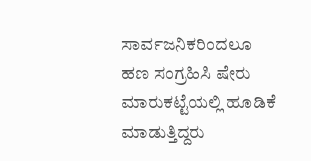ಸಾರ್ವಜನಿಕರಿಂದಲೂ ಹಣ ಸಂಗ್ರಹಿಸಿ ಷೇರು ಮಾರುಕಟ್ಟೆಯಲ್ಲಿ ಹೂಡಿಕೆ ಮಾಡುತ್ತಿದ್ದರು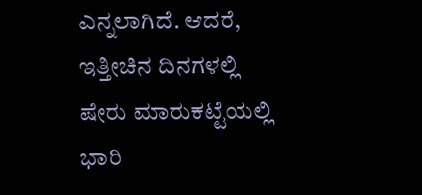ಎನ್ನಲಾಗಿದೆ. ಆದರೆ, ಇತ್ತೀಚಿನ ದಿನಗಳಲ್ಲಿ ಷೇರು ಮಾರುಕಟ್ಟೆಯಲ್ಲಿ ಭಾರಿ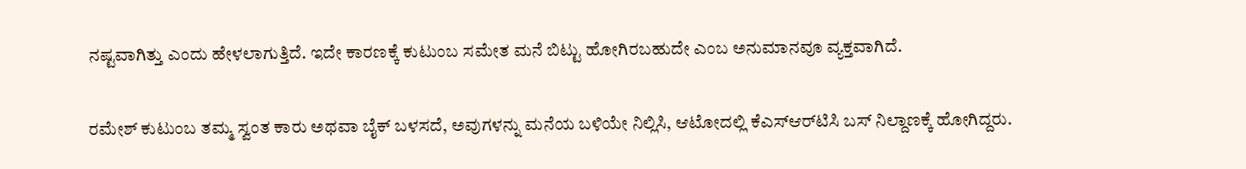ನಷ್ಟವಾಗಿತ್ತು ಎಂದು ಹೇಳಲಾಗುತ್ತಿದೆ. ಇದೇ ಕಾರಣಕ್ಕೆ ಕುಟುಂಬ ಸಮೇತ ಮನೆ ಬಿಟ್ಟು ಹೋಗಿರಬಹುದೇ ಎಂಬ ಅನುಮಾನವೂ ವ್ಯಕ್ತವಾಗಿದೆ.

ರಮೇಶ್ ಕುಟುಂಬ ತಮ್ಮ ಸ್ವಂತ ಕಾರು ಅಥವಾ ಬೈಕ್ ಬಳಸದೆ, ಅವುಗಳನ್ನು ಮನೆಯ ಬಳಿಯೇ ನಿಲ್ಲಿಸಿ, ಆಟೋದಲ್ಲಿ ಕೆಎಸ್‌ಆರ್‌ಟಿಸಿ ಬಸ್ ನಿಲ್ದಾಣಕ್ಕೆ ಹೋಗಿದ್ದರು.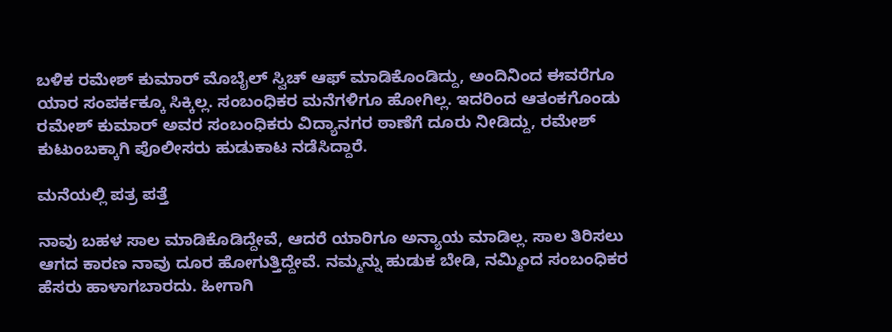ಬಳಿಕ ರಮೇಶ್ ಕುಮಾರ್ ಮೊಬೈಲ್ ಸ್ವಿಚ್ ಆಫ್ ಮಾಡಿಕೊಂಡಿದ್ದು, ಅಂದಿನಿಂದ ಈವರೆಗೂ ಯಾರ ಸಂಪರ್ಕಕ್ಕೂ ಸಿಕ್ಕಿಲ್ಲ. ಸಂಬಂಧಿಕರ ಮನೆಗಳಿಗೂ ಹೋಗಿಲ್ಲ. ಇದರಿಂದ ಆತಂಕಗೊಂಡು ರಮೇಶ್ ಕುಮಾರ್ ಅವರ ಸಂಬಂಧಿಕರು ವಿದ್ಯಾನಗರ ಠಾಣೆಗೆ ದೂರು ನೀಡಿದ್ದು, ರಮೇಶ್ ಕುಟುಂಬಕ್ಕಾಗಿ ಪೊಲೀಸರು ಹುಡುಕಾಟ ನಡೆಸಿದ್ದಾರೆ.

ಮನೆಯಲ್ಲಿ ಪತ್ರ ಪತ್ತೆ

ನಾವು ಬಹಳ ಸಾಲ ಮಾಡಿಕೊಡಿದ್ದೇವೆ, ಆದರೆ ಯಾರಿಗೂ ಅನ್ಯಾಯ ಮಾಡಿಲ್ಲ. ಸಾಲ ತಿರಿಸಲು ಆಗದ ಕಾರಣ ನಾವು ದೂರ ಹೋಗುತ್ತಿದ್ದೇವೆ. ನಮ್ಮನ್ನು ಹುಡುಕ ಬೇಡಿ, ನಮ್ಮಿಂದ ಸಂಬಂಧಿಕರ ಹೆಸರು ಹಾಳಾಗಬಾರದು. ಹೀಗಾಗಿ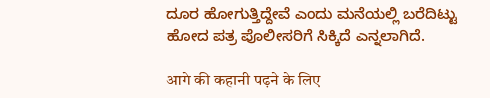ದೂರ ಹೋಗುತ್ತಿದ್ದೇವೆ ಎಂದು ಮನೆಯಲ್ಲಿ ಬರೆದಿಟ್ಟು ಹೋದ ಪತ್ರ ಪೊಲೀಸರಿಗೆ ಸಿಕ್ಕಿದೆ ಎನ್ನಲಾಗಿದೆ.

आगे की कहानी पढ़ने के लिए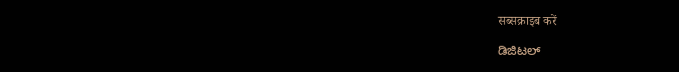सब्सक्राइब करें

ಡಿಜಿಟಲ್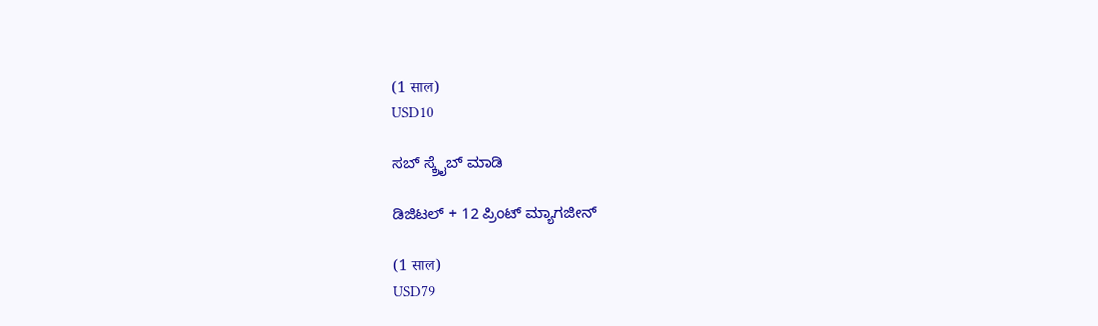(1 साल)
USD10

ಸಬ್ ಸ್ಕ್ರೈಬ್ ಮಾಡಿ

ಡಿಜಿಟಲ್ + 12 ಪ್ರಿಂಟ್ ಮ್ಯಾಗಜೀನ್

(1 साल)
USD79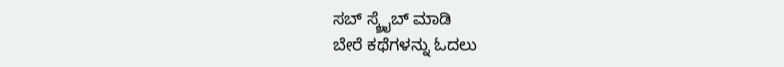ಸಬ್ ಸ್ಕ್ರೈಬ್ ಮಾಡಿ
ಬೇರೆ ಕಥೆಗಳನ್ನು ಓದಲು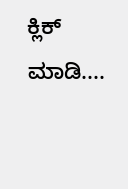ಕ್ಲಿಕ್ ಮಾಡಿ....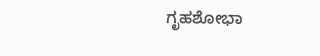ಗೃಹಶೋಭಾ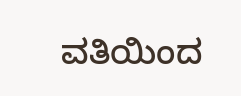ವತಿಯಿಂದ